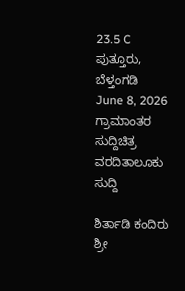23.5 C
ಪುತ್ತೂರು, ಬೆಳ್ತಂಗಡಿ
June 8, 2026
ಗ್ರಾಮಾಂತರ ಸುದ್ದಿಚಿತ್ರ ವರದಿತಾಲೂಕು ಸುದ್ದಿ

ಶಿರ್ತಾಡಿ ಕಂದಿರು ಶ್ರೀ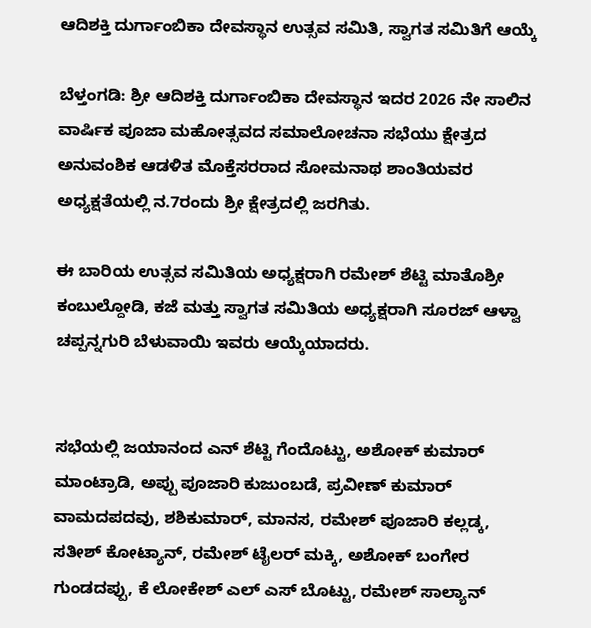ಆದಿಶಕ್ತಿ ದುರ್ಗಾಂಬಿಕಾ ದೇವಸ್ಥಾನ ಉತ್ಸವ ಸಮಿತಿ, ಸ್ವಾಗತ ಸಮಿತಿಗೆ ಆಯ್ಕೆ

ಬೆಳ್ತಂಗಡಿ: ಶ್ರೀ ಆದಿಶಕ್ತಿ ದುರ್ಗಾಂಬಿಕಾ ದೇವಸ್ಥಾನ ಇದರ 2026 ನೇ ಸಾಲಿನ ವಾರ್ಷಿಕ ಪೂಜಾ ಮಹೋತ್ಸವದ ಸಮಾಲೋಚನಾ ಸಭೆಯು ಕ್ಷೇತ್ರದ ಅನುವಂಶಿಕ ಆಡಳಿತ ಮೊಕ್ತೆಸರರಾದ ಸೋಮನಾಥ ಶಾಂತಿಯವರ ಅಧ್ಯಕ್ಷತೆಯಲ್ಲಿ ನ.7ರಂದು ಶ್ರೀ ಕ್ಷೇತ್ರದಲ್ಲಿ ಜರಗಿತು.

ಈ ಬಾರಿಯ ಉತ್ಸವ ಸಮಿತಿಯ ಅಧ್ಯಕ್ಷರಾಗಿ ರಮೇಶ್ ಶೆಟ್ಟಿ ಮಾತೊಶ್ರೀ ಕಂಬುಲ್ದೋಡಿ, ಕಜೆ ಮತ್ತು ಸ್ವಾಗತ ಸಮಿತಿಯ ಅಧ್ಯಕ್ಷರಾಗಿ ಸೂರಜ್ ಆಳ್ವಾ ಚಪ್ಪನ್ನಗುರಿ ಬೆಳುವಾಯಿ ಇವರು ಆಯ್ಕೆಯಾದರು.


ಸಭೆಯಲ್ಲಿ ಜಯಾನಂದ ಎನ್ ಶೆಟ್ಟಿ ಗೆಂದೊಟ್ಟು, ಅಶೋಕ್ ಕುಮಾರ್ ಮಾಂಟ್ರಾಡಿ, ಅಪ್ಪು ಪೂಜಾರಿ ಕುಜುಂಬಡೆ, ಪ್ರವೀಣ್ ಕುಮಾರ್ ವಾಮದಪದವು, ಶಶಿಕುಮಾರ್, ಮಾನಸ, ರಮೇಶ್ ಪೂಜಾರಿ ಕಲ್ಲಡ್ಕ, ಸತೀಶ್ ಕೋಟ್ಯಾನ್, ರಮೇಶ್ ಟೈಲರ್ ಮಕ್ಕಿ, ಅಶೋಕ್ ಬಂಗೇರ ಗುಂಡದಪ್ಪು, ಕೆ ಲೋಕೇಶ್ ಎಲ್ ಎಸ್ ಬೊಟ್ಟು, ರಮೇಶ್ ಸಾಲ್ಯಾನ್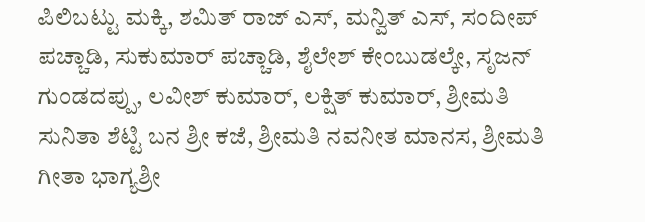ಪಿಲಿಬಟ್ಟು ಮಕ್ಕಿ, ಶಮಿತ್ ರಾಜ್ ಎಸ್, ಮನ್ವಿತ್ ಎಸ್, ಸಂದೀಪ್ ಪಚ್ಚಾಡಿ, ಸುಕುಮಾರ್ ಪಚ್ಚಾಡಿ, ಶೈಲೇಶ್ ಕೇಂಬುಡಲ್ಕೇ, ಸೃಜನ್ ಗುಂಡದಪ್ಪು, ಲವೀಶ್ ಕುಮಾರ್, ಲಕ್ಷಿತ್ ಕುಮಾರ್, ಶ್ರೀಮತಿ ಸುನಿತಾ ಶೆಟ್ಟಿ ಬನ ಶ್ರೀ ಕಜೆ, ಶ್ರೀಮತಿ ನವನೀತ ಮಾನಸ, ಶ್ರೀಮತಿ ಗೀತಾ ಭಾಗ್ಯಶ್ರೀ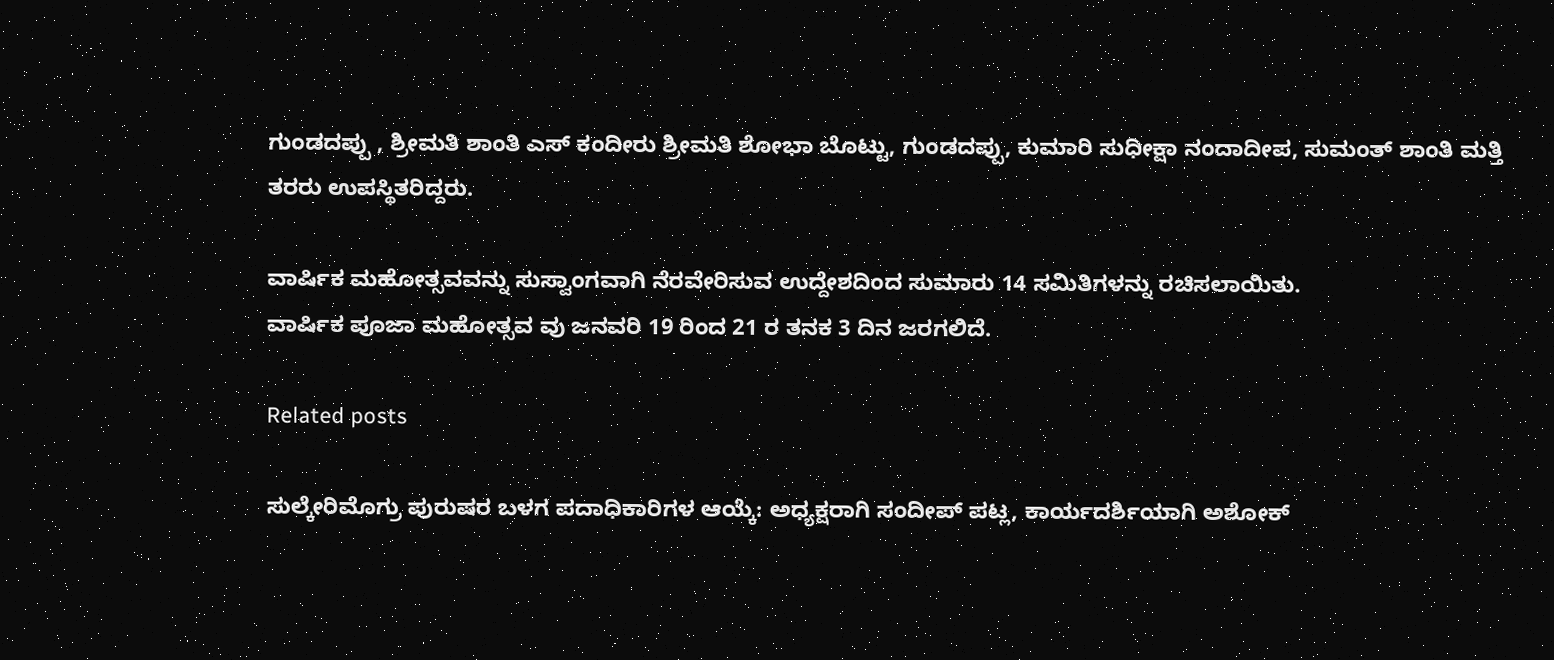ಗುಂಡದಪ್ಪು , ಶ್ರೀಮತಿ ಶಾಂತಿ ಎಸ್ ಕಂದೀರು ಶ್ರೀಮತಿ ಶೋಭಾ ಬೊಟ್ಟು, ಗುಂಡದಪ್ಪು, ಕುಮಾರಿ ಸುಧೀಕ್ಷಾ ನಂದಾದೀಪ, ಸುಮಂತ್ ಶಾಂತಿ ಮತ್ತಿ ತರರು ಉಪಸ್ಥಿತರಿದ್ದರು.

ವಾರ್ಷಿಕ ಮಹೋತ್ಸವವನ್ನು ಸುಸ್ವಾಂಗವಾಗಿ ನೆರವೇರಿಸುವ ಉದ್ದೇಶದಿಂದ ಸುಮಾರು 14 ಸಮಿತಿಗಳನ್ನು ರಚಿಸಲಾಯಿತು.
ವಾರ್ಷಿಕ ಪೂಜಾ ಮಹೋತ್ಸವ ವು ಜನವರಿ 19 ರಿಂದ 21 ರ ತನಕ 3 ದಿನ ಜರಗಲಿದೆ.

Related posts

ಸುಲ್ಕೇರಿಮೊಗ್ರು ಪುರುಷರ ಬಳಗ ಪದಾಧಿಕಾರಿಗಳ ಆಯ್ಕೆ: ಅಧ್ಯಕ್ಷರಾಗಿ ಸಂದೀಪ್ ಪಟ್ಲ, ಕಾರ್ಯದರ್ಶಿಯಾಗಿ ಅಶೋಕ್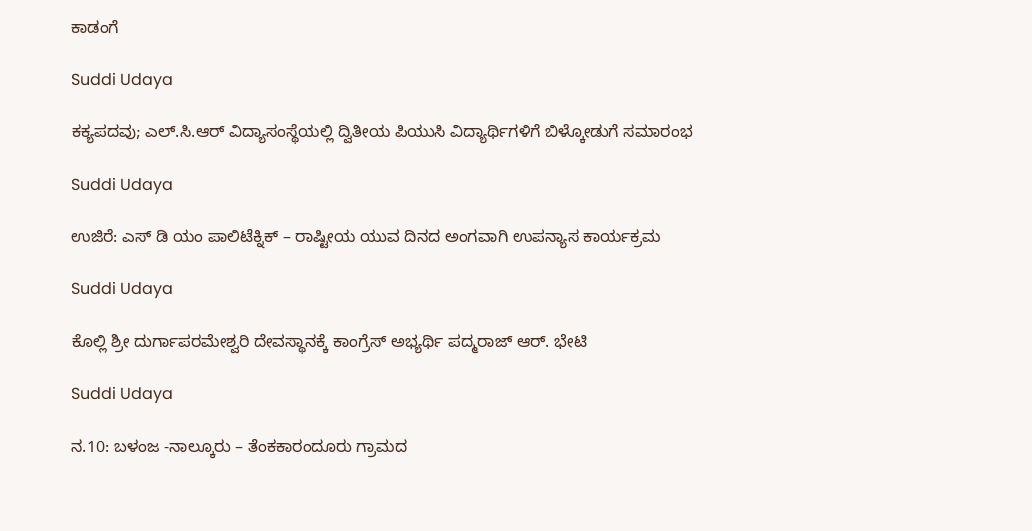ಕಾಡಂಗೆ

Suddi Udaya

ಕಕ್ಯಪದವು; ಎಲ್.ಸಿ.ಆರ್ ವಿದ್ಯಾಸಂಸ್ಥೆಯಲ್ಲಿ ದ್ವಿತೀಯ ಪಿಯುಸಿ ವಿದ್ಯಾರ್ಥಿಗಳಿಗೆ ಬಿಳ್ಕೋಡುಗೆ ಸಮಾರಂಭ

Suddi Udaya

ಉಜಿರೆ: ಎಸ್ ಡಿ ಯಂ ಪಾಲಿಟೆಕ್ನಿಕ್ – ರಾಷ್ಟೀಯ ಯುವ ದಿನದ ಅಂಗವಾಗಿ ಉಪನ್ಯಾಸ ಕಾರ್ಯಕ್ರಮ

Suddi Udaya

ಕೊಲ್ಲಿ ಶ್ರೀ ದುರ್ಗಾಪರಮೇಶ್ವರಿ ದೇವಸ್ಥಾನಕ್ಕೆ ಕಾಂಗ್ರೆಸ್ ಅಭ್ಯರ್ಥಿ ಪದ್ಮರಾಜ್ ಆರ್. ಭೇಟಿ

Suddi Udaya

ನ.10: ಬಳಂಜ -ನಾಲ್ಕೂರು – ತೆಂಕಕಾರಂದೂರು ಗ್ರಾಮದ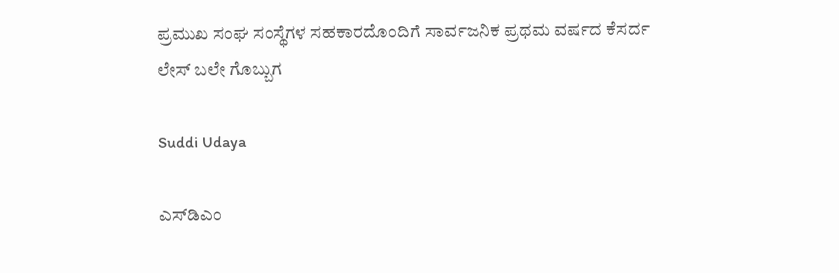ಪ್ರಮುಖ ಸಂಘ ಸಂಸ್ಥೆಗಳ ಸಹಕಾರದೊಂದಿಗೆ ಸಾರ್ವಜನಿಕ ಪ್ರಥಮ ವರ್ಷದ ಕೆಸರ್ದ ಲೇಸ್ ಬಲೇ ಗೊಬ್ಬುಗ

Suddi Udaya

ಎಸ್‌ಡಿಎಂ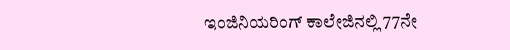ಇಂಜಿನಿಯರಿಂಗ್ ಕಾಲೇಜಿನಲ್ಲಿ 77ನೇ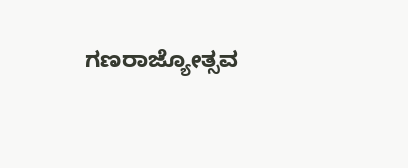ಗಣರಾಜ್ಯೋತ್ಸವ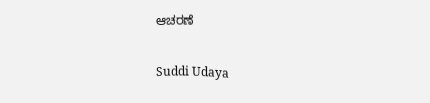ಆಚರಣೆ

Suddi Udaya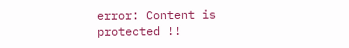error: Content is protected !!